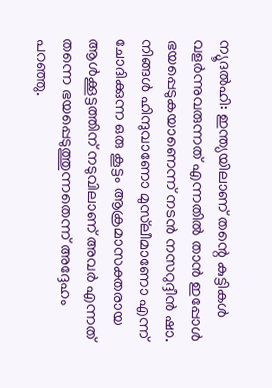ന്യൂദല്‍ഹി: ഇന്ത്യയിലാണ് തന്റെ കുട്ടികള്‍ വളര്‍ന്നുവരുന്നത് എന്നതില്‍ താന്‍ ഇപ്പോള്‍ ഭയപ്പെടുകയാണെന്ന് നടന്‍ നസറുദ്ദീന്‍ ഷാ. നിങ്ങള്‍ ഹിന്ദുവാണോ മുസ്‌ലീമാണോ എന്ന് ചോദിക്കുന്ന ഒരു കൂട്ടം ആക്രമാസക്തരായ ആള്‍ക്കൂട്ടത്തിന് നടുവിലാണ് അവര്‍ എന്നത് തന്നെ ഭയപ്പെടുത്തുന്നതെന്ന് അദ്ദേഹം പറഞ്ഞു.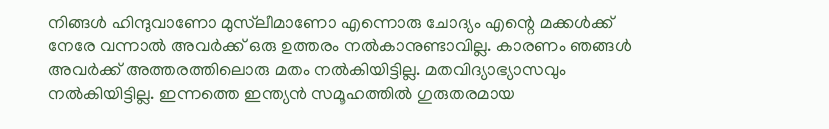നിങ്ങള്‍ ഹിന്ദുവാണോ മുസ്‌ലീമാണോ എന്നൊരു ചോദ്യം എന്റെ മക്കള്‍ക്ക് നേരേ വന്നാല്‍ അവര്‍ക്ക് ഒരു ഉത്തരം നല്‍കാനുണ്ടാവില്ല. കാരണം ഞങ്ങള്‍ അവര്‍ക്ക് അത്തരത്തിലൊരു മതം നല്‍കിയിട്ടില്ല. മതവിദ്യാഭ്യാസവും നല്‍കിയിട്ടില്ല. ഇന്നത്തെ ഇന്ത്യന്‍ സമൂഹത്തില്‍ ഗുരുതരമായ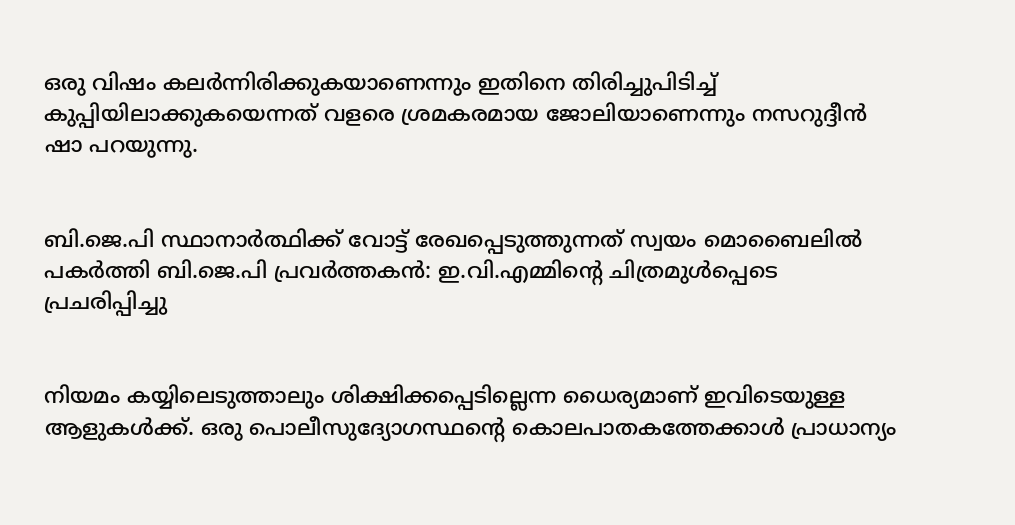ഒരു വിഷം കലര്‍ന്നിരിക്കുകയാണെന്നും ഇതിനെ തിരിച്ചുപിടിച്ച് കുപ്പിയിലാക്കുകയെന്നത് വളരെ ശ്രമകരമായ ജോലിയാണെന്നും നസറുദ്ദീന്‍ ഷാ പറയുന്നു.


ബി.ജെ.പി സ്ഥാനാര്‍ത്ഥിക്ക് വോട്ട് രേഖപ്പെടുത്തുന്നത് സ്വയം മൊബൈലില്‍ പകര്‍ത്തി ബി.ജെ.പി പ്രവര്‍ത്തകന്‍: ഇ.വി.എമ്മിന്റെ ചിത്രമുള്‍പ്പെടെ പ്രചരിപ്പിച്ചു


നിയമം കയ്യിലെടുത്താലും ശിക്ഷിക്കപ്പെടില്ലെന്ന ധൈര്യമാണ് ഇവിടെയുള്ള ആളുകള്‍ക്ക്. ഒരു പൊലീസുദ്യോഗസ്ഥന്റെ കൊലപാതകത്തേക്കാള്‍ പ്രാധാന്യം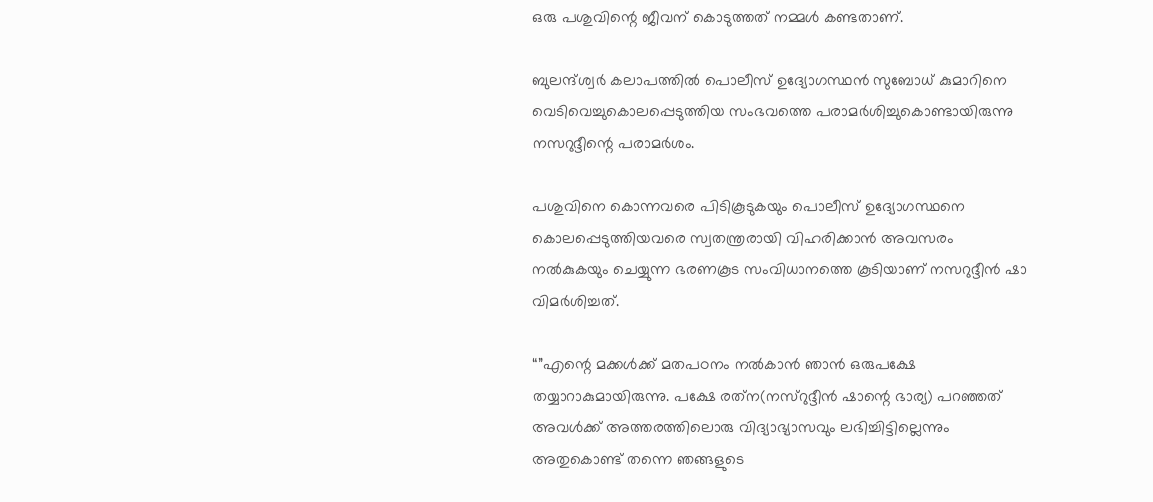ഒരു പശുവിന്റെ ജീവന് കൊടുത്തത് നമ്മള്‍ കണ്ടതാണ്.

ബുലന്ദ്ശ്വര്‍ കലാപത്തില്‍ പൊലീസ് ഉദ്യോഗസ്ഥന്‍ സുബോധ് കുമാറിനെ വെടിവെച്ചുകൊലപ്പെടുത്തിയ സംഭവത്തെ പരാമര്‍ശിച്ചുകൊണ്ടായിരുന്നു നസറുദ്ദീന്റെ പരാമര്‍ശം.

പശുവിനെ കൊന്നവരെ പിടികൂടുകയും പൊലീസ് ഉദ്യോഗസ്ഥനെ കൊലപ്പെടുത്തിയവരെ സ്വതന്ത്രരായി വിഹരിക്കാന്‍ അവസരം നല്‍കുകയും ചെയ്യുന്ന ഭരണകൂട സംവിധാനത്തെ കൂടിയാണ് നസറുദ്ദീന്‍ ഷാ വിമര്‍ശിച്ചത്.

“”എന്റെ മക്കള്‍ക്ക് മതപഠനം നല്‍കാന്‍ ഞാന്‍ ഒരുപക്ഷേ തയ്യാറാകുമായിരുന്നു. പക്ഷേ രത്‌ന(നസ്‌റുദ്ദീന്‍ ഷാന്റെ ഭാര്യ) പറഞ്ഞത് അവള്‍ക്ക് അത്തരത്തിലൊരു വിദ്യാഭ്യാസവും ലഭിച്ചിട്ടില്ലെന്നും അതുകൊണ്ട് തന്നെ ഞങ്ങളുടെ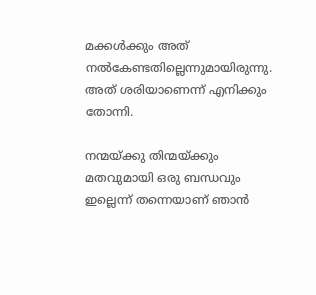മക്കള്‍ക്കും അത് നല്‍കേണ്ടതില്ലെന്നുമായിരുന്നു. അത് ശരിയാണെന്ന് എനിക്കും തോന്നി.

നന്മയ്ക്കു തിന്മയ്ക്കും മതവുമായി ഒരു ബന്ധവും ഇല്ലെന്ന് തന്നെയാണ് ഞാന്‍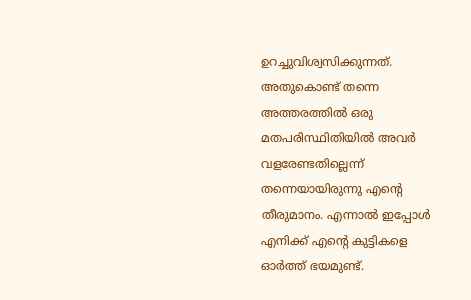ഉറച്ചുവിശ്വസിക്കുന്നത്. അതുകൊണ്ട് തന്നെ അത്തരത്തില്‍ ഒരു മതപരിസ്ഥിതിയില്‍ അവര്‍ വളരേണ്ടതില്ലെന്ന് തന്നെയായിരുന്നു എന്റെ തീരുമാനം. എന്നാല്‍ ഇപ്പോള്‍ എനിക്ക് എന്റെ കുട്ടികളെ ഓര്‍ത്ത് ഭയമുണ്ട്.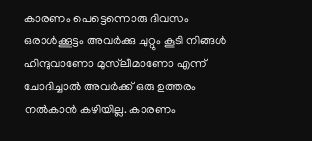കാരണം പെട്ടെന്നൊരു ദിവസം ഒരാള്‍ക്കൂട്ടം അവര്‍ക്കു ചുറ്റും കൂടി നിങ്ങള്‍ ഹിന്ദുവാണോ മുസ്‌ലീമാണോ എന്ന് ചോദിച്ചാല്‍ അവര്‍ക്ക് ഒരു ഉത്തരം നല്‍കാന്‍ കഴിയില്ല. കാരണം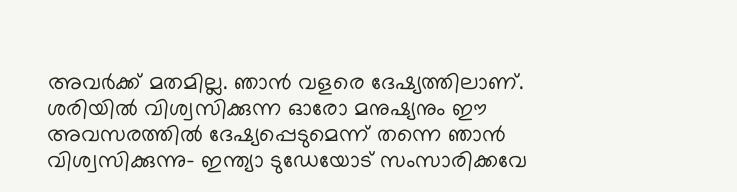അവര്‍ക്ക് മതമില്ല. ഞാന്‍ വളരെ ദേഷ്യത്തിലാണ്. ശരിയില്‍ വിശ്വസിക്കുന്ന ഓരോ മനുഷ്യനും ഈ അവസരത്തില്‍ ദേഷ്യപ്പെടുമെന്ന് തന്നെ ഞാന്‍ വിശ്വസിക്കുന്നു- ഇന്ത്യാ ടുഡേയോട് സംസാരിക്കവേ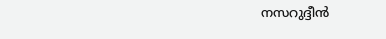നസറുദ്ദീന്‍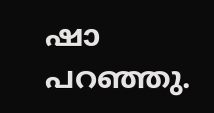ഷാ പറഞ്ഞു.